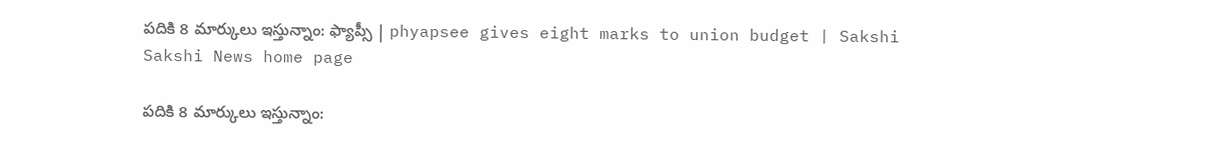పదికి 8 మార్కులు ఇస్తున్నాం: ఫ్యాప్సీ | phyapsee gives eight marks to union budget | Sakshi
Sakshi News home page

పదికి 8 మార్కులు ఇస్తున్నాం: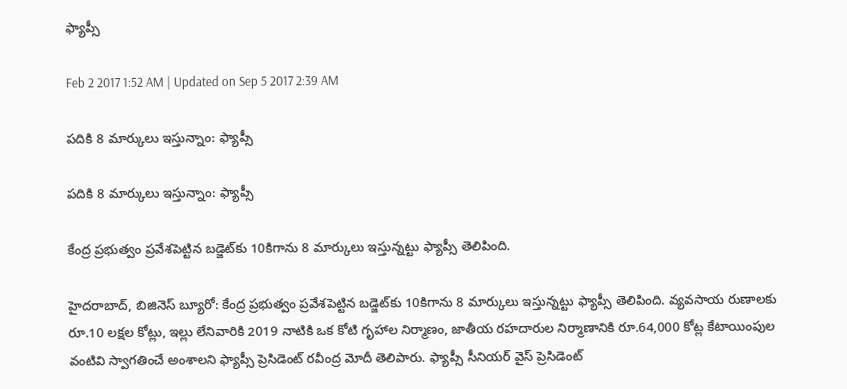ఫ్యాప్సీ

Feb 2 2017 1:52 AM | Updated on Sep 5 2017 2:39 AM

పదికి 8 మార్కులు ఇస్తున్నాం: ఫ్యాప్సీ

పదికి 8 మార్కులు ఇస్తున్నాం: ఫ్యాప్సీ

కేంద్ర ప్రభుత్వం ప్రవేశపెట్టిన బడ్జెట్‌కు 10కిగాను 8 మార్కులు ఇస్తున్నట్టు ఫ్యాప్సీ తెలిపింది.

హైదరాబాద్, బిజినెస్‌ బ్యూరో: కేంద్ర ప్రభుత్వం ప్రవేశపెట్టిన బడ్జెట్‌కు 10కిగాను 8 మార్కులు ఇస్తున్నట్టు ఫ్యాప్సీ తెలిపింది. వ్యవసాయ రుణాలకు రూ.10 లక్షల కోట్లు, ఇల్లు లేనివారికి 2019 నాటికి ఒక కోటి గృహాల నిర్మాణం, జాతీయ రహదారుల నిర్మాణానికి రూ.64,000 కోట్ల కేటాయింపుల వంటివి స్వాగతించే అంశాలని ఫ్యాప్సీ ప్రెసిడెంట్‌ రవీంద్ర మోదీ తెలిపారు. ఫ్యాప్సీ సీనియర్‌ వైస్‌ ప్రెసిడెంట్‌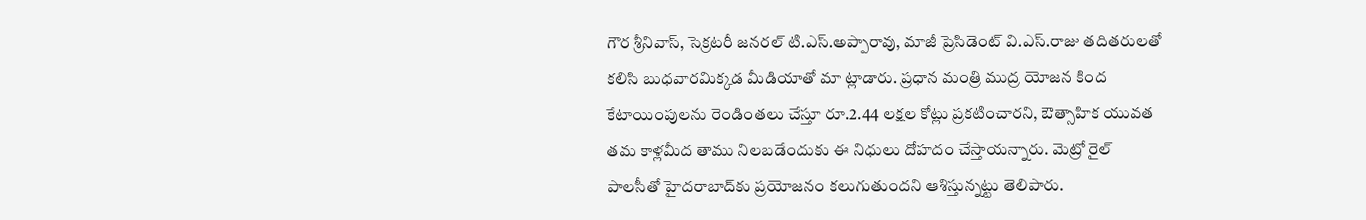గౌర శ్రీనివాస్, సెక్రటరీ జనరల్‌ టి.ఎస్‌.అప్పారావు, మాజీ ప్రెసిడెంట్‌ వి.ఎస్‌.రాజు తదితరులతో కలిసి బుధవారమిక్కడ మీడియాతో మా ట్లాడారు. ప్రధాన మంత్రి ముద్ర యోజన కింద కేటాయింపులను రెండింతలు చేస్తూ రూ.2.44 లక్షల కోట్లు ప్రకటించారని, ఔత్సాహిక యువత తమ కాళ్లమీద తాము నిలబడేందుకు ఈ నిధులు దోహదం చేస్తాయన్నారు. మెట్రో రైల్‌ పాలసీతో హైదరాబాద్‌కు ప్రయోజనం కలుగుతుందని ఆశిస్తున్నట్టు తెలిపారు.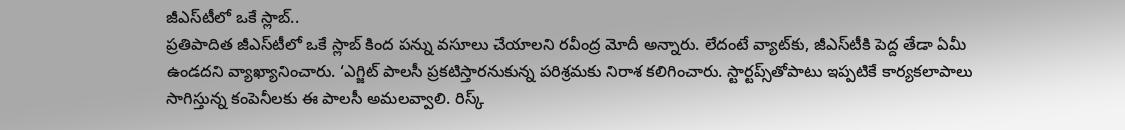జీఎస్‌టీలో ఒకే స్లాబ్‌..
ప్రతిపాదిత జీఎస్‌టీలో ఒకే స్లాబ్‌ కింద పన్ను వసూలు చేయాలని రవీంద్ర మోదీ అన్నారు. లేదంటే వ్యాట్‌కు, జీఎస్‌టీకి పెద్ద తేడా ఏమీ ఉండదని వ్యాఖ్యానించారు. ‘ఎగ్జిట్‌ పాలసీ ప్రకటిస్తారనుకున్న పరిశ్రమకు నిరాశ కలిగించారు. స్టార్టప్స్‌తోపాటు ఇప్పటికే కార్యకలాపాలు సాగిస్తున్న కంపెనీలకు ఈ పాలసీ అమలవ్వాలి. రిస్క్‌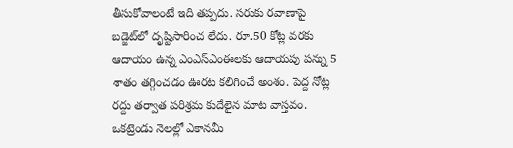తీసుకోవాలంటే ఇది తప్పదు. సరుకు రవాణాపై బడ్జెట్‌లో దృష్టిసారించ లేదు. రూ.50 కోట్ల వరకు ఆదాయం ఉన్న ఎంఎస్‌ఎంఈలకు ఆదాయపు పన్ను 5 శాతం తగ్గించడం ఊరట కలిగించే అంశం. పెద్ద నోట్ల రద్దు తర్వాత పరిశ్రమ కుదేలైన మాట వాస్తవం. ఒకట్రెండు నెలల్లో ఎకానమీ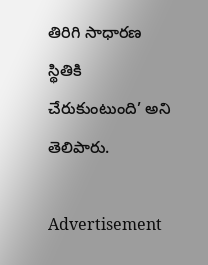తిరిగి సాధారణ స్థితికి చేరుకుంటుంది’ అని తెలిపారు.

Advertisement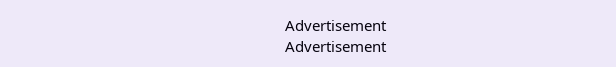Advertisement
Advertisement